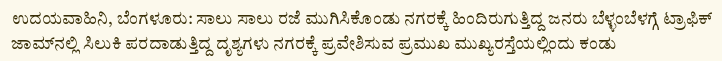ಉದಯವಾಹಿನಿ, ಬೆಂಗಳೂರು: ಸಾಲು ಸಾಲು ರಜೆ ಮುಗಿಸಿಕೊಂಡು ನಗರಕ್ಕೆ ಹಿಂದಿರುಗುತ್ತಿದ್ದ ಜನರು ಬೆಳ್ಳಂಬೆಳಗ್ಗೆ ಟ್ರಾಫಿಕ್‌ ಜಾಮ್‌ನಲ್ಲಿ ಸಿಲುಕಿ ಪರದಾಡುತ್ತಿದ್ದ ದೃಶ್ಯಗಳು ನಗರಕ್ಕೆ ಪ್ರವೇಶಿಸುವ ಪ್ರಮುಖ ಮುಖ್ಯರಸ್ತೆಯಲ್ಲಿಂದು ಕಂಡು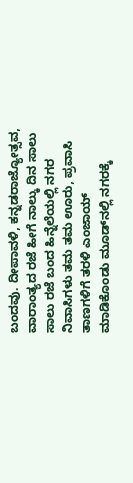ಬಂದವು. ದೀಪಾವಳಿ, ಕನ್ನಡರಾಜ್ಯೋತ್ಸವ, ವಾರಾಂತ್ಯದ ರಜೆ ಹೀಗೆ ನಾಲ್ಕು ದಿನ ಸಾಲು ಸಾಲು ರಜೆ ಬಂದ ಹಿನ್ನೆಲೆಯಲ್ಲಿ ನಗರ ನಿವಾಸಿಗಳು ತಮ ತಮ ಊರು, ಪ್ರವಾಸಿ ತಾಣಗಳಿಗೆ ತರಳಿ ಎಂಜಾಯ್‌ ಮಾಡಿಕೊಂಡು ಮೂಡ್‌ನಲ್ಲಿ ನಗರಕ್ಕೆ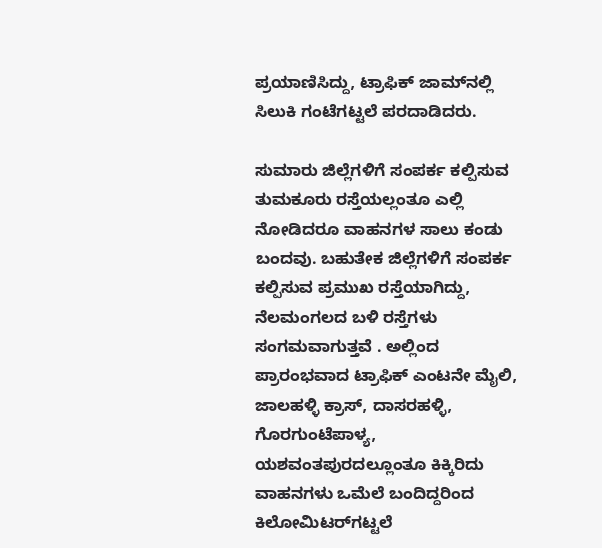ಪ್ರಯಾಣಿಸಿದ್ದು, ಟ್ರಾಫಿಕ್‌ ಜಾಮ್‌ನಲ್ಲಿ ಸಿಲುಕಿ ಗಂಟೆಗಟ್ಟಲೆ ಪರದಾಡಿದರು.

ಸುಮಾರು ಜಿಲ್ಲೆಗಳಿಗೆ ಸಂಪರ್ಕ ಕಲ್ಪಿಸುವ ತುಮಕೂರು ರಸ್ತೆಯಲ್ಲಂತೂ ಎಲ್ಲಿ ನೋಡಿದರೂ ವಾಹನಗಳ ಸಾಲು ಕಂಡು ಬಂದವು. ಬಹುತೇಕ ಜಿಲ್ಲೆಗಳಿಗೆ ಸಂಪರ್ಕ ಕಲ್ಪಿಸುವ ಪ್ರಮುಖ ರಸ್ತೆಯಾಗಿದ್ದು, ನೆಲಮಂಗಲದ ಬಳಿ ರಸ್ತೆಗಳು ಸಂಗಮವಾಗುತ್ತವೆ . ಅಲ್ಲಿಂದ ಪ್ರಾರಂಭವಾದ ಟ್ರಾಫಿಕ್‌ ಎಂಟನೇ ಮೈಲಿ, ಜಾಲಹಳ್ಳಿ ಕ್ರಾಸ್‌‍, ದಾಸರಹಳ್ಳಿ, ಗೊರಗುಂಟೆಪಾಳ್ಯ, ಯಶವಂತಪುರದಲ್ಲೂಂತೂ ಕಿಕ್ಕಿರಿದು ವಾಹನಗಳು ಒಮೆಲೆ ಬಂದಿದ್ದರಿಂದ ಕಿಲೋಮಿಟರ್‌ಗಟ್ಟಲೆ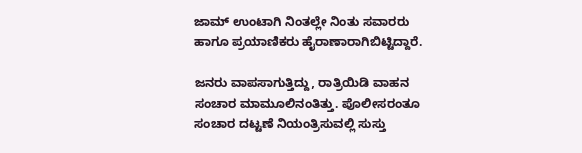ಜಾಮ್‌ ಉಂಟಾಗಿ ನಿಂತಲ್ಲೇ ನಿಂತು ಸವಾರರು ಹಾಗೂ ಪ್ರಯಾಣಿಕರು ಹೈರಾಣಾರಾಗಿಬಿಟ್ಟಿದ್ದಾರೆ.

ಜನರು ವಾಪಸಾಗುತ್ತಿದ್ದು, ರಾತ್ರಿಯಿಡಿ ವಾಹನ ಸಂಚಾರ ಮಾಮೂಲಿನಂತಿತ್ತು. ಪೊಲೀಸರಂತೂ ಸಂಚಾರ ದಟ್ಟಣೆ ನಿಯಂತ್ರಿಸುವಲ್ಲಿ ಸುಸ್ತು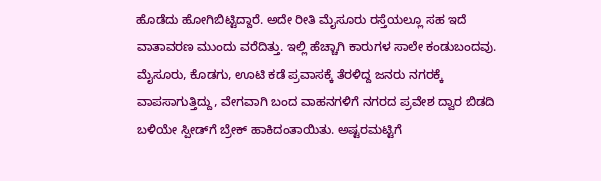ಹೊಡೆದು ಹೋಗಿಬಿಟ್ಟಿದ್ದಾರೆ. ಅದೇ ರೀತಿ ಮೈಸೂರು ರಸ್ತೆಯಲ್ಲೂ ಸಹ ಇದೆ ವಾತಾವರಣ ಮುಂದು ವರೆದಿತ್ತು. ಇಲ್ಲಿ ಹೆಚ್ಚಾಗಿ ಕಾರುಗಳ ಸಾಲೇ ಕಂಡುಬಂದವು. ಮೈಸೂರು, ಕೊಡಗು, ಊಟಿ ಕಡೆ ಪ್ರವಾಸಕ್ಕೆ ತೆರಳಿದ್ದ ಜನರು ನಗರಕ್ಕೆ ವಾಪಸಾಗುತ್ತಿದ್ದು, ವೇಗವಾಗಿ ಬಂದ ವಾಹನಗಳಿಗೆ ನಗರದ ಪ್ರವೇಶ ದ್ವಾರ ಬಿಡದಿ ಬಳಿಯೇ ಸ್ಪೀಡ್‌ಗೆ ಬ್ರೇಕ್‌ ಹಾಕಿದಂತಾಯಿತು. ಅಷ್ಟರಮಟ್ಟಿಗೆ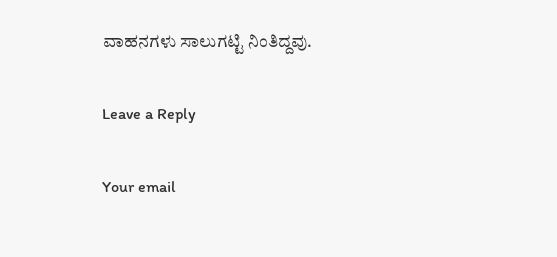ವಾಹನಗಳು ಸಾಲುಗಟ್ಟಿ ನಿಂತಿದ್ದವು.

Leave a Reply

Your email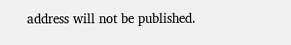address will not be published.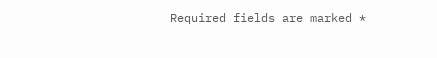Required fields are marked *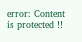error: Content is protected !!